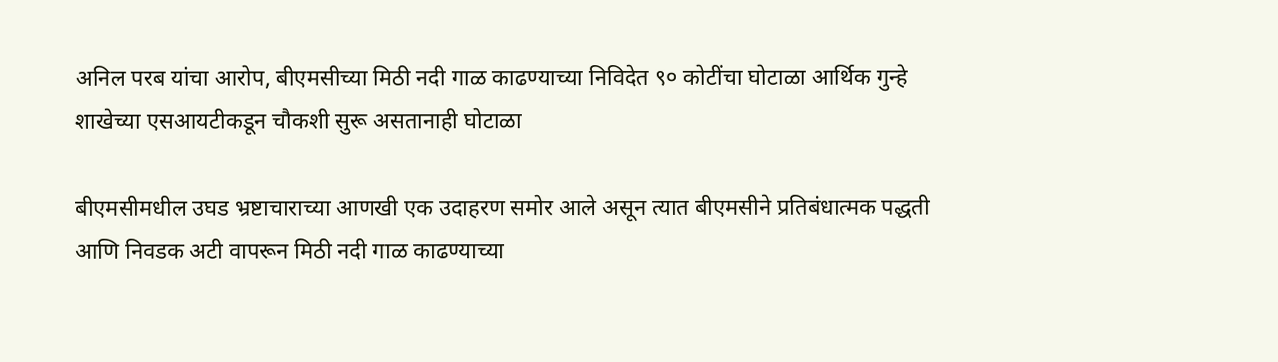अनिल परब यांचा आरोप, बीएमसीच्या मिठी नदी गाळ काढण्याच्या निविदेत ९० कोटींचा घोटाळा आर्थिक गुन्हे शाखेच्या एसआयटीकडून चौकशी सुरू असतानाही घोटाळा

बीएमसीमधील उघड भ्रष्टाचाराच्या आणखी एक उदाहरण समोर आले असून त्यात बीएमसीने प्रतिबंधात्मक पद्धती आणि निवडक अटी वापरून मिठी नदी गाळ काढण्याच्या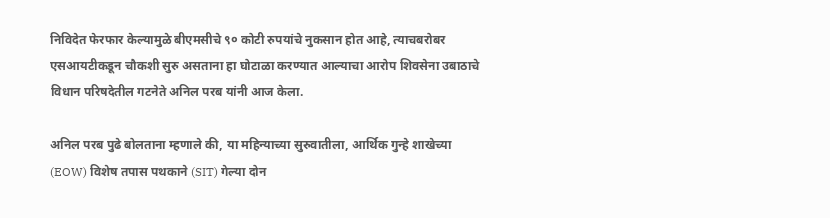निविदेत फेरफार केल्यामुळे बीएमसीचे ९० कोटी रुपयांचे नुकसान होत आहे, त्याचबरोबर एसआयटीकडून चौकशी सुरु असताना हा घोटाळा करण्यात आल्याचा आरोप शिवसेना उबाठाचे विधान परिषदेतील गटनेते अनिल परब यांनी आज केला.

अनिल परब पुढे बोलताना म्हणाले की, या महिन्याच्या सुरुवातीला, आर्थिक गुन्हे शाखेच्या (EOW) विशेष तपास पथकाने (SIT) गेल्या दोन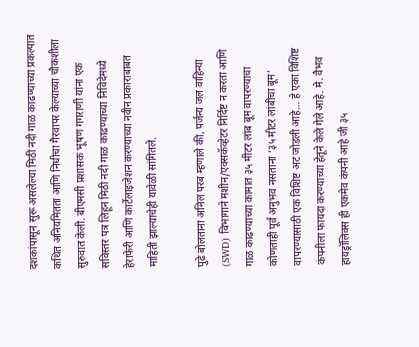दशकांपासून सुरू असलेल्या मिठी नदी गाळ काढण्याच्या प्रकल्पात कथित अनियमितता आणि निधीचा गैरवापर केल्याच्या चौकशीला सुरुवात केली. बीएमसी प्रशासक भूषण गगराणी यांना एक सविस्तर पत्र लिहून मिठी नदी गाळ काढण्याच्या निविदेमध्ये हेराफेरी आणि कार्टेलाइजेशन करण्याच्या नवीन प्रकाराबाबत माहिती झाल्याचेही यावेळी सांगितले.

पुढे बोलताना अनिल परब म्हणाले की, पर्जन्य जल वाहिन्या (SWD) विभागाने मशीन/एक्सकॅव्हेटर निर्दिष्ट न करता आणि गाळ काढण्याच्या कामात ३५ मीटर लांब बूम वापरण्याचा कोणताही पूर्व अनुभव नसताना ‘३५ मीटर लांबीचा बूम’ वापरण्यासाठी एक विशिष्ट अट जोडली आहे… हे एका विशिष्ट कंपनीला फायदा करण्याच्या हेतूने केले गेले आहे. मे. वैभव हायड्रॉलिक्स ही एकमेव कंपनी आहे जी ३५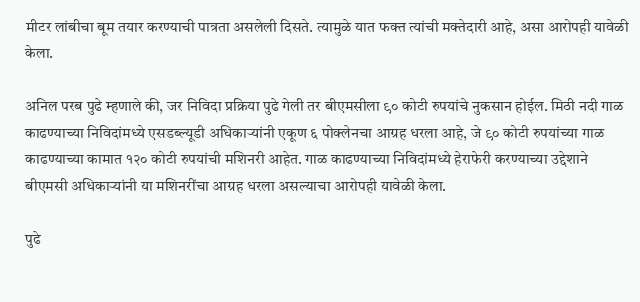मीटर लांबीचा बूम तयार करण्याची पात्रता असलेली दिसते. त्यामुळे यात फक्त त्यांची मक्तेदारी आहे, असा आरोपही यावेळी केला.

अनिल परब पुढे म्हणाले की, जर निविदा प्रक्रिया पुढे गेली तर बीएमसीला ९० कोटी रुपयांचे नुकसान होईल. मिठी नदी गाळ काढण्याच्या निविदांमध्ये एसडब्ल्यूडी अधिकाऱ्यांनी एकूण ६ पोक्लेनचा आग्रह धरला आहे, जे ९० कोटी रुपयांच्या गाळ काढण्याच्या कामात १२० कोटी रुपयांची मशिनरी आहेत. गाळ काढण्याच्या निविदांमध्ये हेराफेरी करण्याच्या उद्देशाने बीएमसी अधिकाऱ्यांनी या मशिनरींचा आग्रह धरला असल्याचा आरोपही यावेळी केला.

पुढे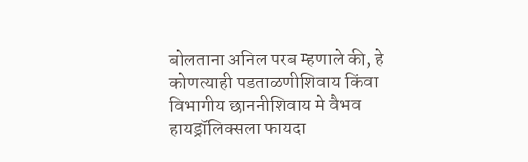बोलताना अनिल परब म्हणाले की, हे कोणत्याही पडताळणीशिवाय किंवा विभागीय छाननीशिवाय मे वैभव हायड्रॉलिक्सला फायदा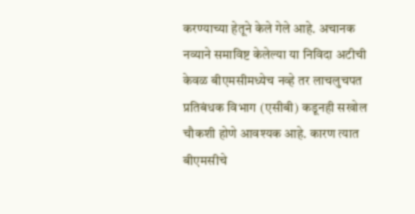करण्याच्या हेतूने केले गेले आहे. अचानक नव्याने समाविष्ट केलेल्या या निविदा अटीची केवळ बीएमसीमध्येच नव्हे तर लाचलुचपत प्रतिबंधक विभाग (एसीबी) कडूनही सखोल चौकशी होणे आवश्यक आहे. कारण त्यात बीएमसीचे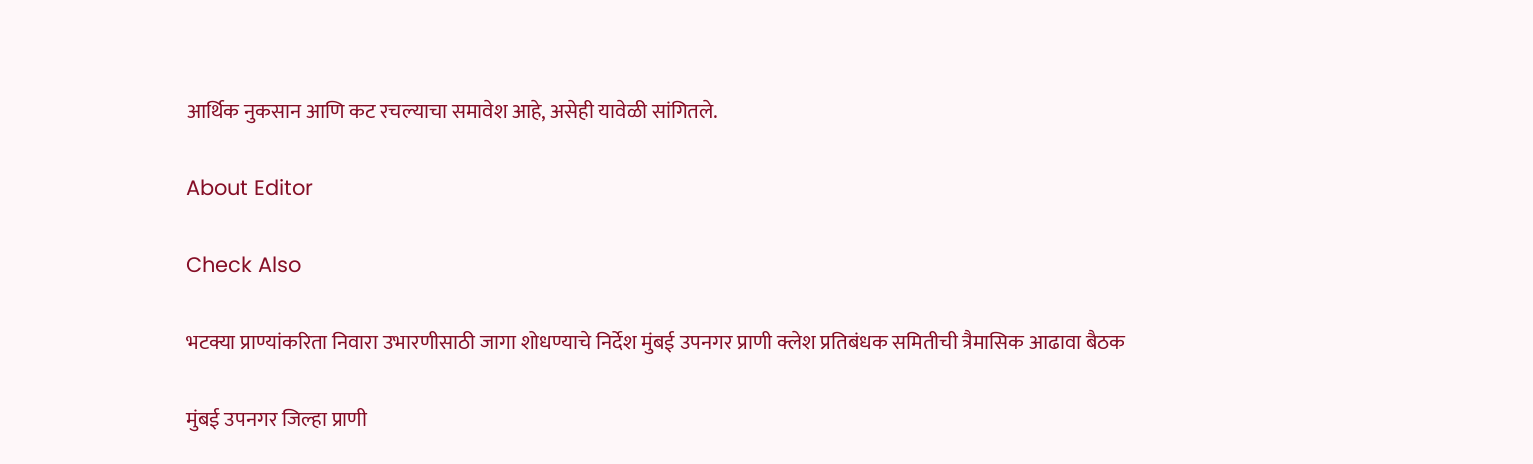आर्थिक नुकसान आणि कट रचल्याचा समावेश आहे, असेही यावेळी सांगितले.

About Editor

Check Also

भटक्या प्राण्यांकरिता निवारा उभारणीसाठी जागा शोधण्याचे निर्देश मुंबई उपनगर प्राणी क्लेश प्रतिबंधक समितीची त्रैमासिक आढावा बैठक

मुंबई उपनगर जिल्हा प्राणी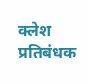क्लेश प्रतिबंधक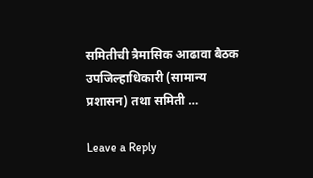समितीची त्रैमासिक आढावा बैठक उपजिल्हाधिकारी (सामान्य प्रशासन) तथा समिती …

Leave a Reply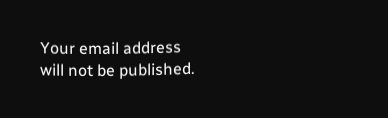Your email address will not be published.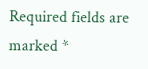Required fields are marked *